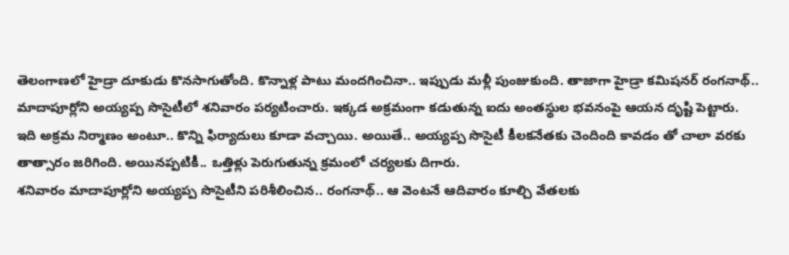తెలంగాణలో హైడ్రా దూకుడు కొనసాగుతోంది. కొన్నాళ్ల పాటు మందగించినా.. ఇప్పుడు మళ్లీ పుంజుకుంది. తాజాగా హైడ్రా కమిషనర్ రంగనాథ్.. మాదాపూర్లోని అయ్యప్ప సొసైటీలో శనివారం పర్యటించారు. ఇక్కడ అక్రమంగా కడుతున్న ఐదు అంతస్థుల భవనంపై ఆయన దృష్టి పెట్టారు.
ఇది అక్రమ నిర్మాణం అంటూ.. కొన్ని ఫిర్యాదులు కూడా వచ్చాయి. అయితే.. అయ్యప్ప సొసైటీ కీలకనేతకు చెందింది కావడం తో చాలా వరకు తాత్సారం జరిగింది. అయినప్పటికీ.. ఒత్తిళ్లు పెరుగుతున్న క్రమంలో చర్యలకు దిగారు.
శనివారం మాదాపూర్లోని అయ్యప్ప సొసైటీని పరిశీలించిన.. రంగనాథ్.. ఆ వెంటనే ఆదివారం కూల్చి వేతలకు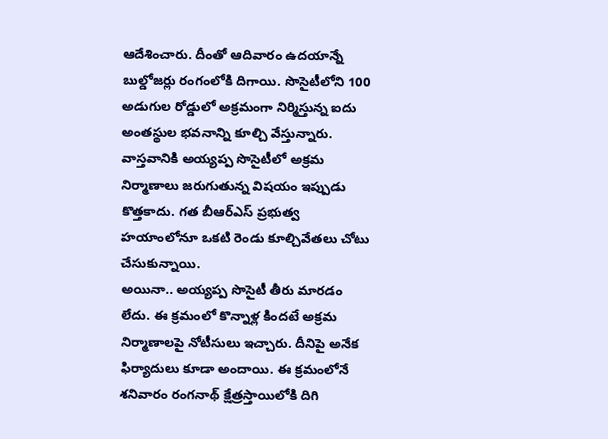ఆదేశించారు. దీంతో ఆదివారం ఉదయాన్నే బుల్డోజర్లు రంగంలోకి దిగాయి. సొసైటీలోని 100 అడుగుల రోడ్డులో అక్రమంగా నిర్మిస్తున్న ఐదు అంతస్థుల భవనాన్ని కూల్చి వేస్తున్నారు.
వాస్తవానికి అయ్యప్ప సొసైటీలో అక్రమ నిర్మాణాలు జరుగుతున్న విషయం ఇప్పుడు కొత్తకాదు. గత బీఆర్ఎస్ ప్రభుత్వ హయాంలోనూ ఒకటి రెండు కూల్చివేతలు చోటు చేసుకున్నాయి.
అయినా.. అయ్యప్ప సొసైటీ తీరు మారడం లేదు. ఈ క్రమంలో కొన్నాళ్ల కిందటే అక్రమ నిర్మాణాలపై నోటీసులు ఇచ్చారు. దీనిపై అనేక ఫిర్యాదులు కూడా అందాయి. ఈ క్రమంలోనే శనివారం రంగనాథ్ క్షేత్రస్తాయిలోకి దిగి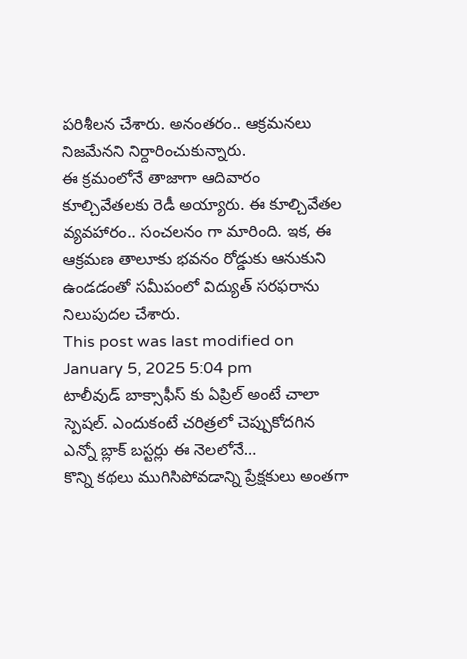పరిశీలన చేశారు. అనంతరం.. ఆక్రమనలు నిజమేనని నిర్దారించుకున్నారు.
ఈ క్రమంలోనే తాజాగా ఆదివారం కూల్చివేతలకు రెడీ అయ్యారు. ఈ కూల్చివేతల వ్యవహారం.. సంచలనం గా మారింది. ఇక, ఈ ఆక్రమణ తాలూకు భవనం రోడ్డుకు ఆనుకుని ఉండడంతో సమీపంలో విద్యుత్ సరఫరాను నిలుపుదల చేశారు.
This post was last modified on January 5, 2025 5:04 pm
టాలీవుడ్ బాక్సాఫీస్ కు ఏప్రిల్ అంటే చాలా స్పెషల్. ఎందుకంటే చరిత్రలో చెప్పుకోదగిన ఎన్నో బ్లాక్ బస్టర్లు ఈ నెలలోనే…
కొన్ని కథలు ముగిసిపోవడాన్ని ప్రేక్షకులు అంతగా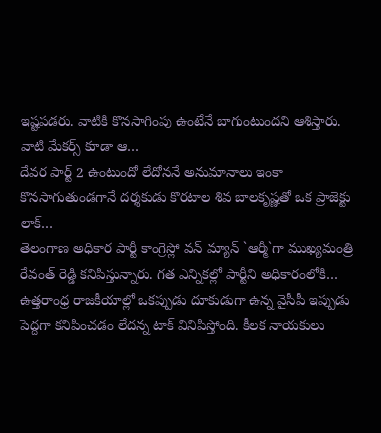ఇష్టపడరు. వాటికి కొనసాగింపు ఉంటేనే బాగుంటుందని ఆశిస్తారు. వాటి మేకర్స్ కూడా ఆ…
దేవర పార్ట్ 2 ఉంటుందో లేదోననే అనుమానాలు ఇంకా కొనసాగుతుండగానే దర్శకుడు కొరటాల శివ బాలకృష్ణతో ఒక ప్రాజెక్టు లాక్…
తెలంగాణ అధికార పార్టీ కాంగ్రెస్లో వన్ మ్యాన్ `ఆర్మీ`గా ముఖ్యమంత్రి రేవంత్ రెడ్డి కనిపిస్తున్నారు. గత ఎన్నికల్లో పార్టీని అధికారంలోకి…
ఉత్తరాంధ్ర రాజకీయాల్లో ఒకప్పుడు దూకుడుగా ఉన్న వైసీపీ ఇప్పుడు పెద్దగా కనిపించడం లేదన్న టాక్ వినిపిస్తోంది. కీలక నాయకులు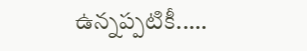ఉన్నప్పటికీ..…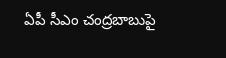ఏపీ సీఎం చంద్రబాబుపై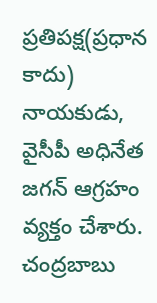ప్రతిపక్ష(ప్రధాన కాదు) నాయకుడు, వైసీపీ అధినేత జగన్ ఆగ్రహం వ్యక్తం చేశారు. చంద్రబాబు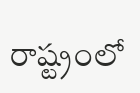రాష్ట్రంలో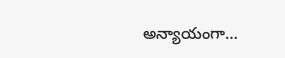అన్యాయంగా…